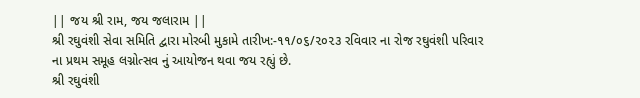|| જય શ્રી રામ, જય જલારામ ||
શ્રી રઘુવંશી સેવા સમિતિ દ્વારા મોરબી મુકામે તારીખ:-૧૧/૦૬/૨૦૨૩ રવિવાર ના રોજ રઘુવંશી પરિવાર ના પ્રથમ સમૂહ લગ્નોત્સવ નું આયોજન થવા જય રહ્યું છે.
શ્રી રઘુવંશી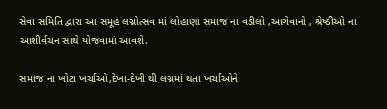સેવા સમિતિ દ્વારા આ સમૂહ લગ્નોત્સવ માં લોહાણા સમાજ ના વડીલો ,આગેવાનો , શ્રેષ્ઠીઓ ના આશીર્વચન સાથે યોજવામાં આવશે.

સમાજ ના ખોટા ખર્ચાઓ,દેખા-દેખી થી લગ્નમાં થતા ખર્ચાઓને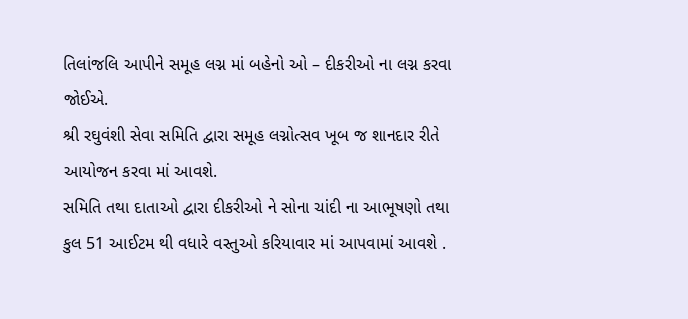તિલાંજલિ આપીને સમૂહ લગ્ન માં બહેનો ઓ – દીકરીઓ ના લગ્ન કરવા જોઈએ.
શ્રી રઘુવંશી સેવા સમિતિ દ્વારા સમૂહ લગ્નોત્સવ ખૂબ જ શાનદાર રીતે આયોજન કરવા માં આવશે.
સમિતિ તથા દાતાઓ દ્વારા દીકરીઓ ને સોના ચાંદી ના આભૂષણો તથા કુલ 51 આઈટમ થી વધારે વસ્તુઓ કરિયાવાર માં આપવામાં આવશે .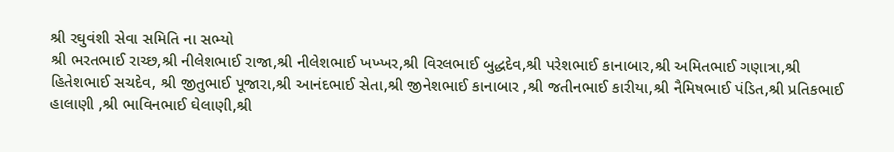શ્રી રઘુવંશી સેવા સમિતિ ના સભ્યો
શ્રી ભરતભાઈ રાચ્છ,શ્રી નીલેશભાઈ રાજા,શ્રી નીલેશભાઈ ખખ્ખર,શ્રી વિરલભાઈ બુદ્ધદેવ,શ્રી પરેશભાઈ કાનાબાર,શ્રી અમિતભાઈ ગણાત્રા,શ્રી હિતેશભાઈ સચદેવ, શ્રી જીતુભાઈ પૂજારા,શ્રી આનંદભાઈ સેતા,શ્રી જીનેશભાઈ કાનાબાર ,શ્રી જતીનભાઈ કારીયા,શ્રી નૈમિષભાઈ પંડિત,શ્રી પ્રતિકભાઈ હાલાણી ,શ્રી ભાવિનભાઈ ઘેલાણી,શ્રી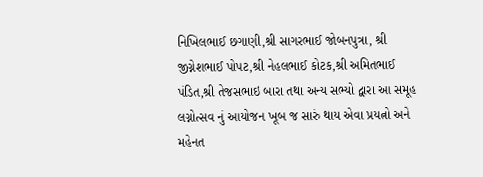નિખિલભાઈ છગાણી,શ્રી સાગરભાઈ જોબનપુત્રા, શ્રી જીગ્નેશભાઈ પોપટ,શ્રી નેહલભાઈ કોટક,શ્રી અમિતભાઈ પંડિત,શ્રી તેજસભાઇ બારા તથા અન્ય સભ્યો દ્વારા આ સમૂહ લગ્નોત્સવ નું આયોજન ખૂબ જ સારું થાય એવા પ્રયત્નો અને મહેનત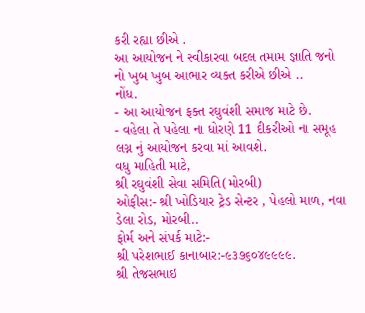કરી રહ્યા છીએ .
આ આયોજન ને સ્વીકારવા બદલ તમામ જ્ઞાતિ જનો નો ખુબ ખુબ આભાર વ્યક્ત કરીએ છીએ ..
નોંધ.
- આ આયોજન ફક્ત રઘુવંશી સમાજ માટે છે.
- વહેલા તે પહેલા ના ધોરણે 11 દીકરીઓ ના સમૂહ લગ્ન નું આયોજન કરવા માં આવશે.
વધુ માહિતી માટે,
શ્રી રઘુવંશી સેવા સમિતિ(મોરબી)
ઓફીસ:- શ્રી ખોડિયાર ટ્રેડ સેન્ટર , પેહલો માળ, નવા ડેલા રોડ, મોરબી..
ફોર્મ અને સંપર્ક માટે:-
શ્રી પરેશભાઈ કાનાબાર:-૯૩૭૬૦૪૯૯૯૯.
શ્રી તેજસભાઇ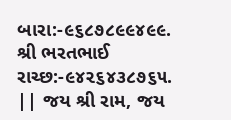બારા:-૯૬૮૭૮૯૯૪૯૯.
શ્રી ભરતભાઈ રાચ્છ:-૯૪૨૬૪૩૮૭૬૫.
|| જય શ્રી રામ, જય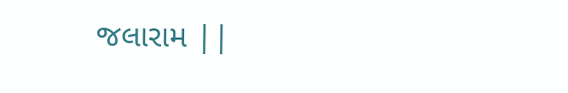જલારામ ||